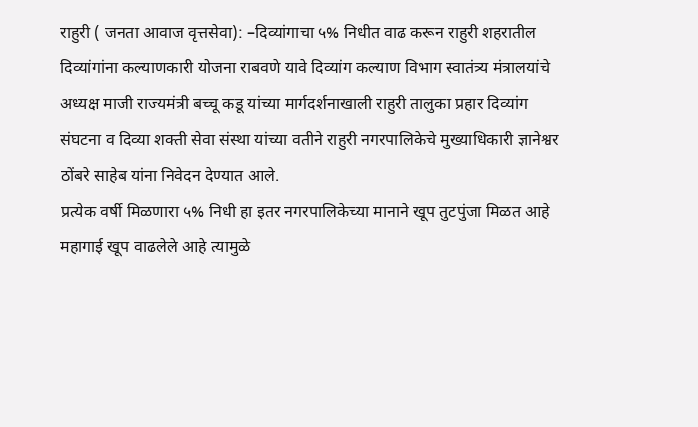राहुरी ( जनता आवाज वृत्तसेवा): –दिव्यांगाचा ५% निधीत वाढ करून राहुरी शहरातील दिव्यांगांना कल्याणकारी योजना राबवणे यावे दिव्यांग कल्याण विभाग स्वातंत्र्य मंत्रालयांचे अध्यक्ष माजी राज्यमंत्री बच्चू कडू यांच्या मार्गदर्शनाखाली राहुरी तालुका प्रहार दिव्यांग संघटना व दिव्या शक्ती सेवा संस्था यांच्या वतीने राहुरी नगरपालिकेचे मुख्याधिकारी ज्ञानेश्वर ठोंबरे साहेब यांना निवेदन देण्यात आले.
प्रत्येक वर्षी मिळणारा ५% निधी हा इतर नगरपालिकेच्या मानाने खूप तुटपुंजा मिळत आहे महागाई खूप वाढलेले आहे त्यामुळे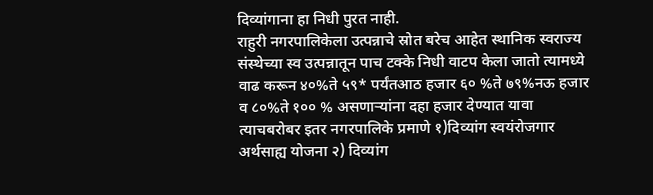दिव्यांगाना हा निधी पुरत नाही.
राहुरी नगरपालिकेला उत्पन्नाचे स्रोत बरेच आहेत स्थानिक स्वराज्य संस्थेच्या स्व उत्पन्नातून पाच टक्के निधी वाटप केला जातो त्यामध्ये वाढ करून ४०%ते ५९* पर्यंतआठ हजार ६० %ते ७९%नऊ हजार व ८०%ते १०० % असणाऱ्यांना दहा हजार देण्यात यावा त्याचबरोबर इतर नगरपालिके प्रमाणे १)दिव्यांग स्वयंरोजगार अर्थसाह्य योजना २) दिव्यांग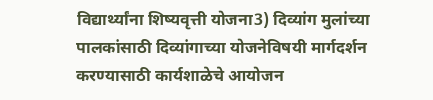विद्यार्थ्यांना शिष्यवृत्ती योजना3) दिव्यांग मुलांच्या पालकांसाठी दिव्यांगाच्या योजनेविषयी मार्गदर्शन करण्यासाठी कार्यशाळेचे आयोजन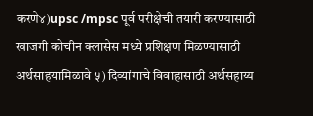करणे४)upsc /mpsc पूर्व परीक्षेची तयारी करण्यासाठी खाजगी कोचीन क्लासेस मध्ये प्रशिक्षण मिळण्यासाठी अर्थसाहयामिळावे ५) दिव्यांगाचे विवाहासाठी अर्थसहाय्य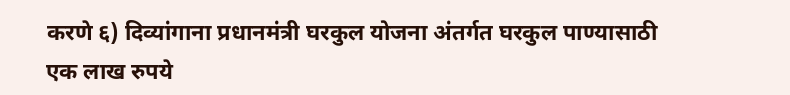करणे ६) दिव्यांगाना प्रधानमंत्री घरकुल योजना अंतर्गत घरकुल पाण्यासाठी एक लाख रुपये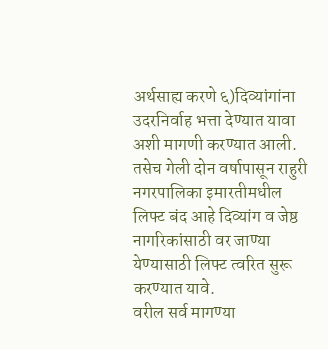अर्थसाह्य करणे ६)दिव्यांगांना उदरनिर्वाह भत्ता देण्यात यावा अशी मागणी करण्यात आली.
तसेच गेली दोन वर्षापासून राहुरी नगरपालिका इमारतीमधील लिफ्ट बंद आहे दिव्यांग व जेष्ठ नागरिकांसाठी वर जाण्या येण्यासाठी लिफ्ट त्वरित सुरू करण्यात यावे.
वरील सर्व मागण्या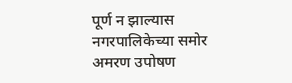पूर्ण न झाल्यास नगरपालिकेच्या समोर अमरण उपोषण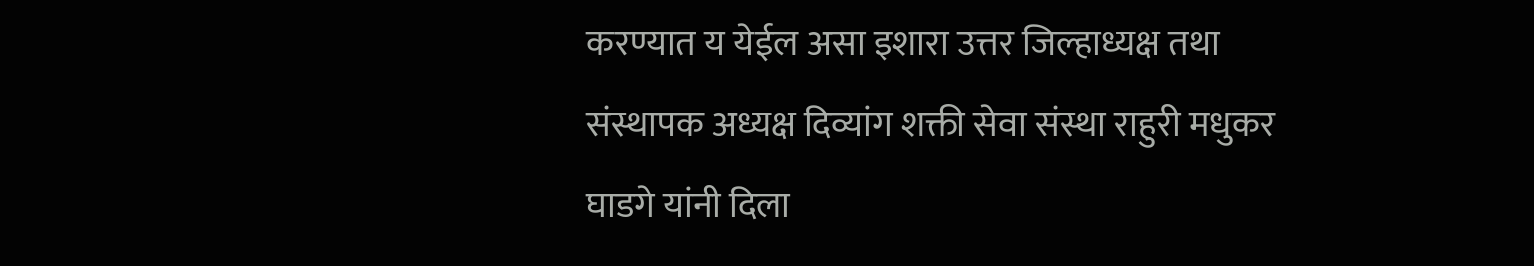करण्यात य येईल असा इशारा उत्तर जिल्हाध्यक्ष तथा संस्थापक अध्यक्ष दिव्यांग शक्ती सेवा संस्था राहुरी मधुकर घाडगे यांनी दिला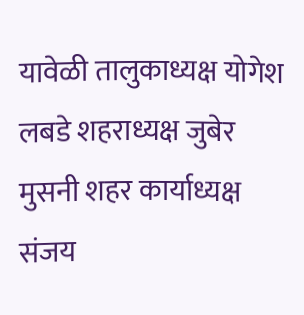यावेळी तालुकाध्यक्ष योगेश लबडे शहराध्यक्ष जुबेर मुसनी शहर कार्याध्यक्ष संजय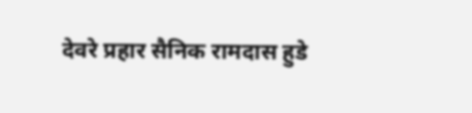देवरे प्रहार सैनिक रामदास हुडे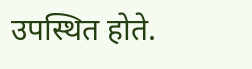उपस्थित होते.